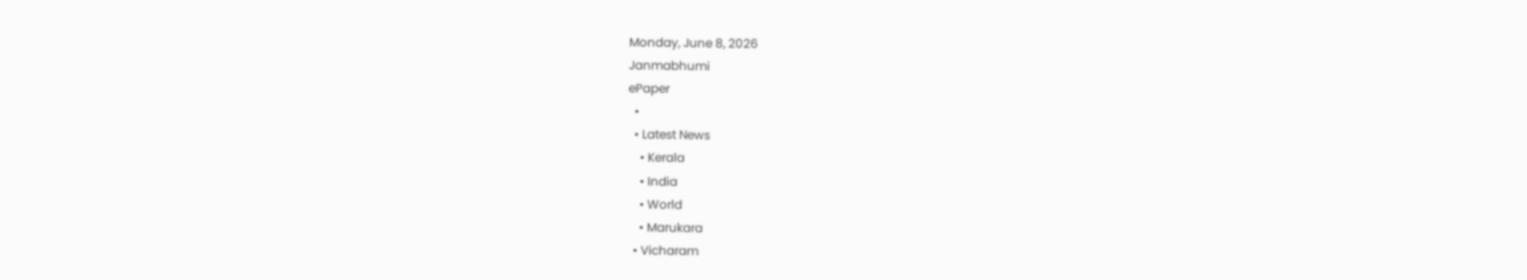Monday, June 8, 2026
Janmabhumi
ePaper
  •
  • Latest News
    • Kerala
    • India
    • World
    • Marukara
  • Vicharam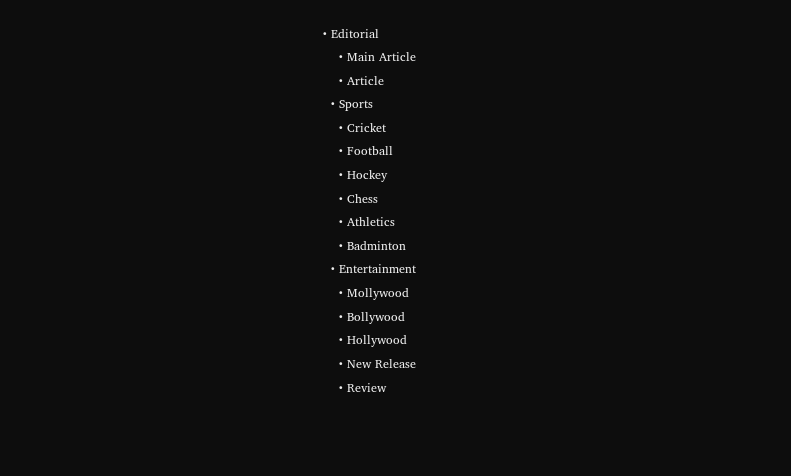• Editorial
    • Main Article
    • Article
  • Sports
    • Cricket
    • Football
    • Hockey
    • Chess
    • Athletics
    • Badminton
  • Entertainment
    • Mollywood
    • Bollywood
    • Hollywood
    • New Release
    • Review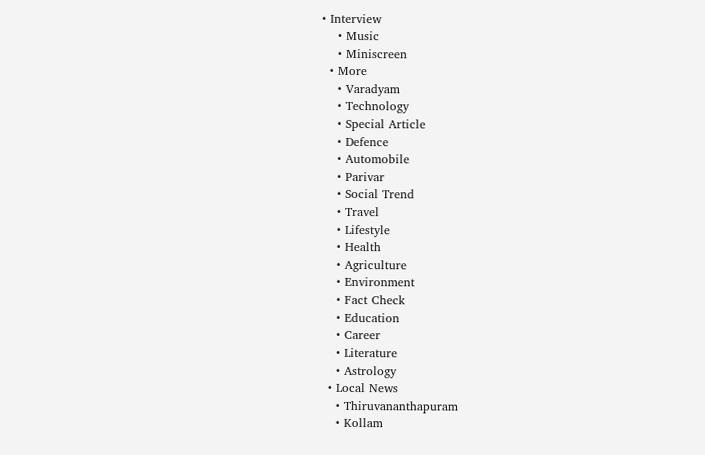• Interview
    • Music
    • Miniscreen
  • More
    • Varadyam
    • Technology
    • Special Article
    • Defence
    • Automobile
    • Parivar
    • Social Trend
    • Travel
    • Lifestyle
    • Health
    • Agriculture
    • Environment
    • Fact Check
    • Education
    • Career
    • Literature
    • Astrology
  • Local News
    • Thiruvananthapuram
    • Kollam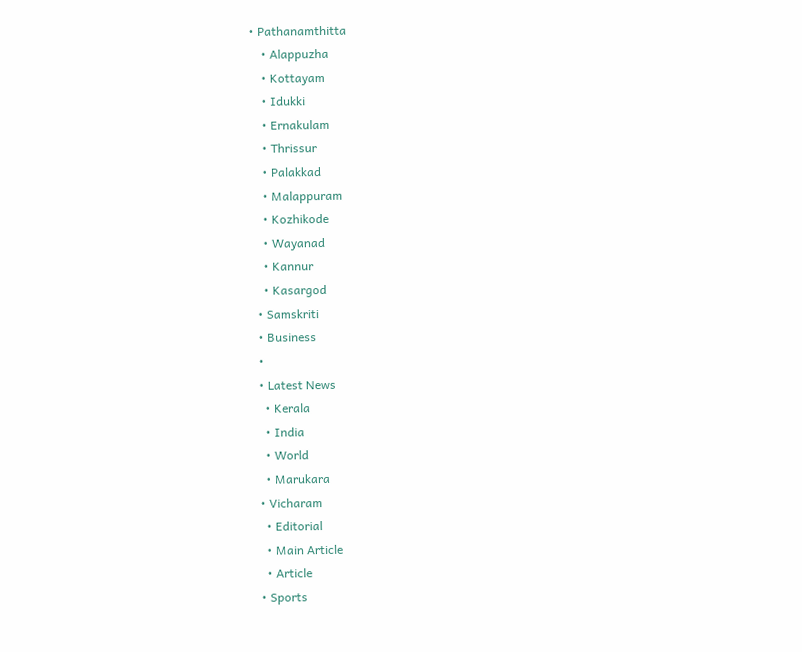• Pathanamthitta
    • Alappuzha
    • Kottayam
    • Idukki
    • Ernakulam
    • Thrissur
    • Palakkad
    • Malappuram
    • Kozhikode
    • Wayanad
    • Kannur
    • Kasargod
  • Samskriti
  • Business
  •
  • Latest News
    • Kerala
    • India
    • World
    • Marukara
  • Vicharam
    • Editorial
    • Main Article
    • Article
  • Sports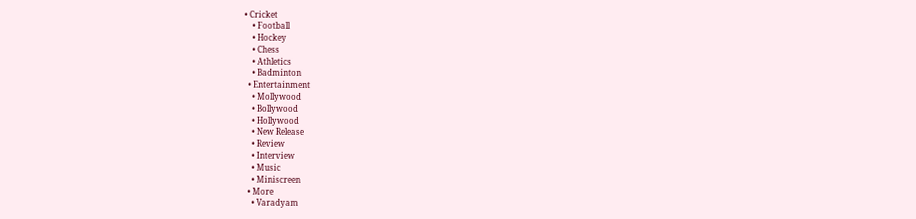• Cricket
    • Football
    • Hockey
    • Chess
    • Athletics
    • Badminton
  • Entertainment
    • Mollywood
    • Bollywood
    • Hollywood
    • New Release
    • Review
    • Interview
    • Music
    • Miniscreen
  • More
    • Varadyam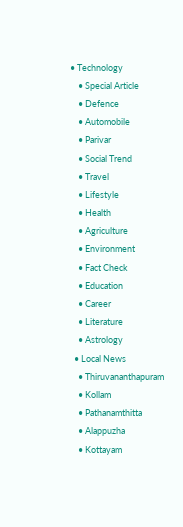• Technology
    • Special Article
    • Defence
    • Automobile
    • Parivar
    • Social Trend
    • Travel
    • Lifestyle
    • Health
    • Agriculture
    • Environment
    • Fact Check
    • Education
    • Career
    • Literature
    • Astrology
  • Local News
    • Thiruvananthapuram
    • Kollam
    • Pathanamthitta
    • Alappuzha
    • Kottayam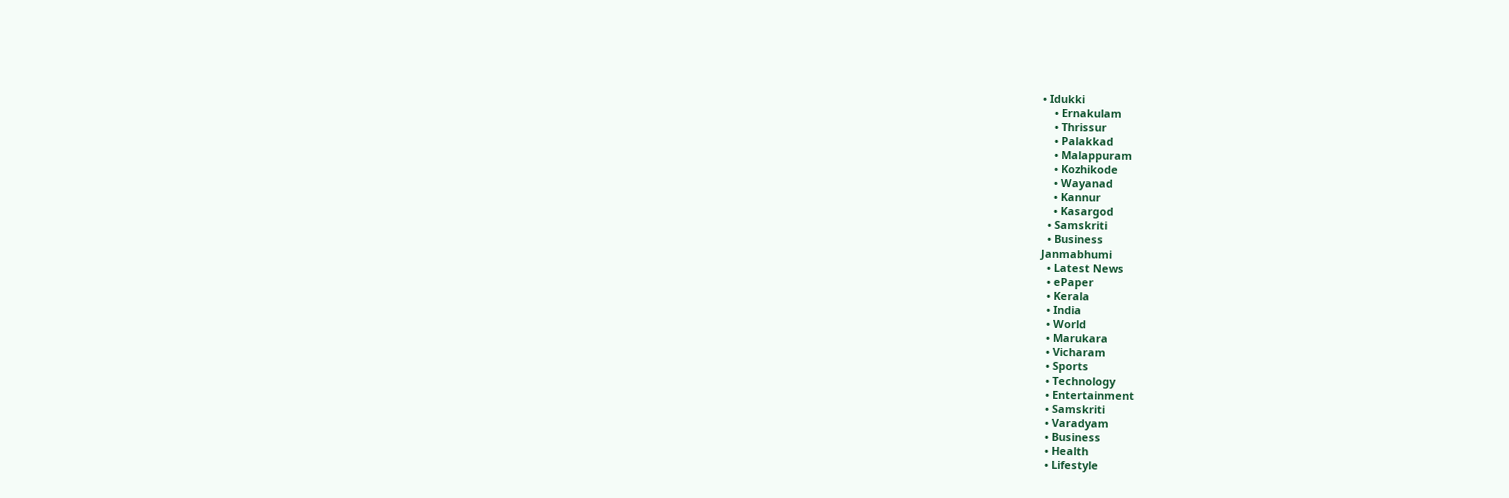• Idukki
    • Ernakulam
    • Thrissur
    • Palakkad
    • Malappuram
    • Kozhikode
    • Wayanad
    • Kannur
    • Kasargod
  • Samskriti
  • Business
Janmabhumi
  • Latest News
  • ePaper
  • Kerala
  • India
  • World
  • Marukara
  • Vicharam
  • Sports
  • Technology
  • Entertainment
  • Samskriti
  • Varadyam
  • Business
  • Health
  • Lifestyle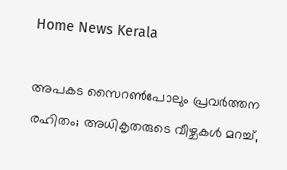Home News Kerala

അപകട സൈറണ്‍പോലും പ്രവര്‍ത്തന രഹിതം; അധികൃതരുടെ വീഴ്ചകള്‍ മറച്ച്,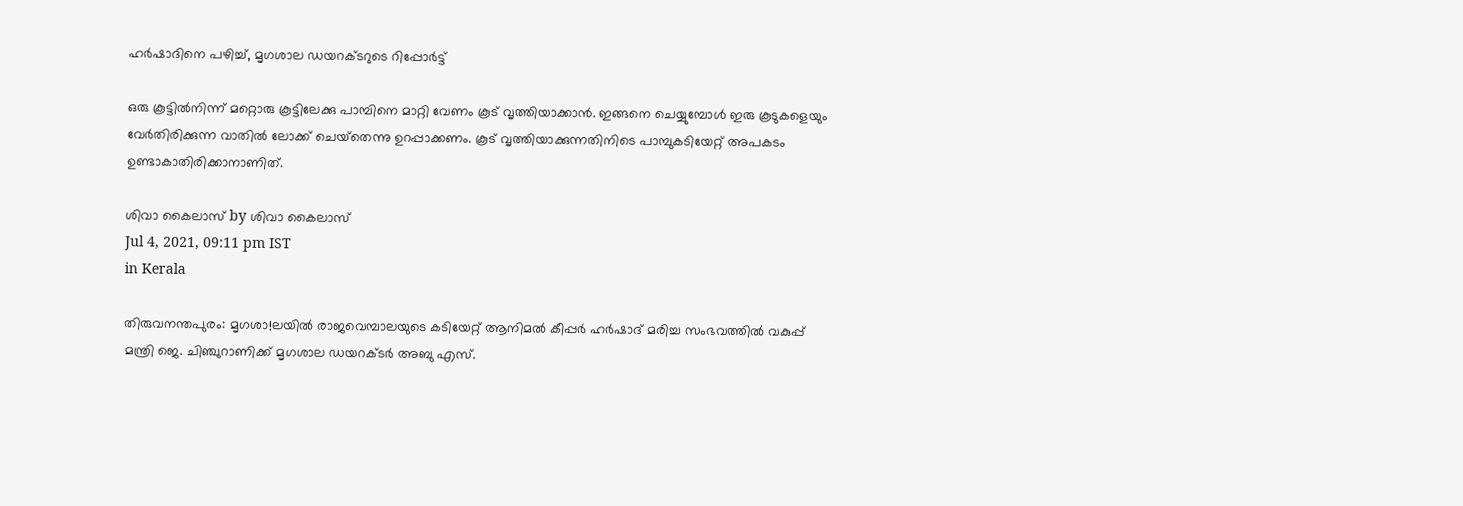ഹര്‍ഷാദിനെ പഴിച്ച്, മൃഗശാല ഡയറക്ടറുടെ റിപ്പോര്‍ട്ട്

ഒരു കൂട്ടില്‍നിന്ന് മറ്റൊരു കൂട്ടിലേക്കു പാമ്പിനെ മാറ്റി വേണം കൂട് വൃത്തിയാക്കാന്‍. ഇങ്ങനെ ചെയ്യുമ്പോള്‍ ഇരു കൂടുകളെയും വേര്‍തിരിക്കുന്ന വാതില്‍ ലോക്ക് ചെയ്‌തെന്നു ഉറപ്പാക്കണം. കൂട് വൃത്തിയാക്കുന്നതിനിടെ പാമ്പുകടിയേറ്റ് അപകടം ഉണ്ടാകാതിരിക്കാനാണിത്.

ശിവാ കൈലാസ് by ശിവാ കൈലാസ്
Jul 4, 2021, 09:11 pm IST
in Kerala

തിരുവനന്തപുരം: മൃഗശാ!ലയില്‍ രാജവെമ്പാലയുടെ കടിയേറ്റ് ആനിമല്‍ കീപ്പര്‍ ഹര്‍ഷാദ് മരിച്ച സംഭവത്തില്‍ വകുപ്പ് മന്ത്രി ജെ. ചിഞ്ചുറാണിക്ക് മൃഗശാല ഡയറക്ടര്‍ അബു എസ്.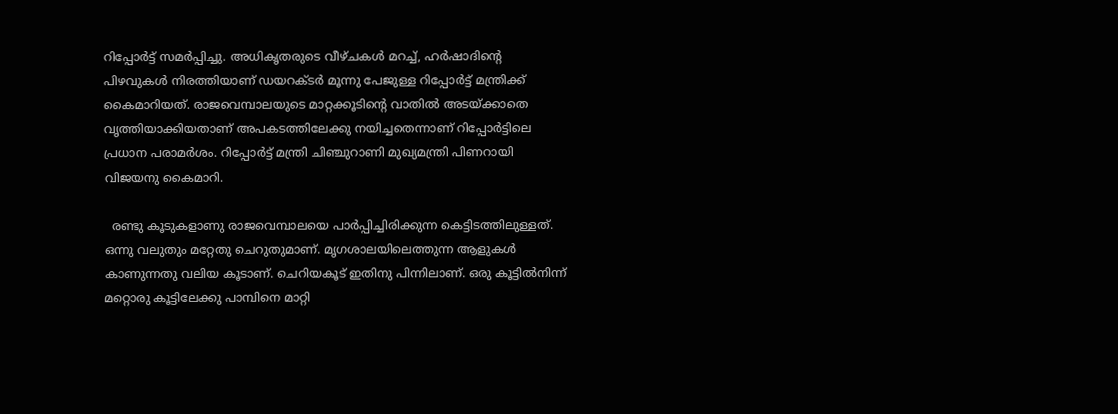റിപ്പോര്‍ട്ട് സമര്‍പ്പിച്ചു. അധികൃതരുടെ വീഴ്ചകള്‍ മറച്ച്, ഹര്‍ഷാദിന്റെ പിഴവുകള്‍ നിരത്തിയാണ് ഡയറക്ടര്‍ മൂന്നു പേജുള്ള റിപ്പോര്‍ട്ട് മന്ത്രിക്ക് കൈമാറിയത്. രാജവെമ്പാലയുടെ മാറ്റക്കൂടിന്റെ വാതില്‍ അടയ്‌ക്കാതെ വൃത്തിയാക്കിയതാണ് അപകടത്തിലേക്കു നയിച്ചതെന്നാണ് റിപ്പോര്‍ട്ടിലെ പ്രധാന പരാമര്‍ശം. റിപ്പോര്‍ട്ട് മന്ത്രി ചിഞ്ചുറാണി മുഖ്യമന്ത്രി പിണറായി വിജയനു കൈമാറി.

  രണ്ടു കൂടുകളാണു രാജവെമ്പാലയെ പാര്‍പ്പിച്ചിരിക്കുന്ന കെട്ടിടത്തിലുള്ളത്. ഒന്നു വലുതും മറ്റേതു ചെറുതുമാണ്. മൃഗശാലയിലെത്തുന്ന ആളുകള്‍ കാണുന്നതു വലിയ കൂടാണ്. ചെറിയകൂട് ഇതിനു പിന്നിലാണ്. ഒരു കൂട്ടില്‍നിന്ന് മറ്റൊരു കൂട്ടിലേക്കു പാമ്പിനെ മാറ്റി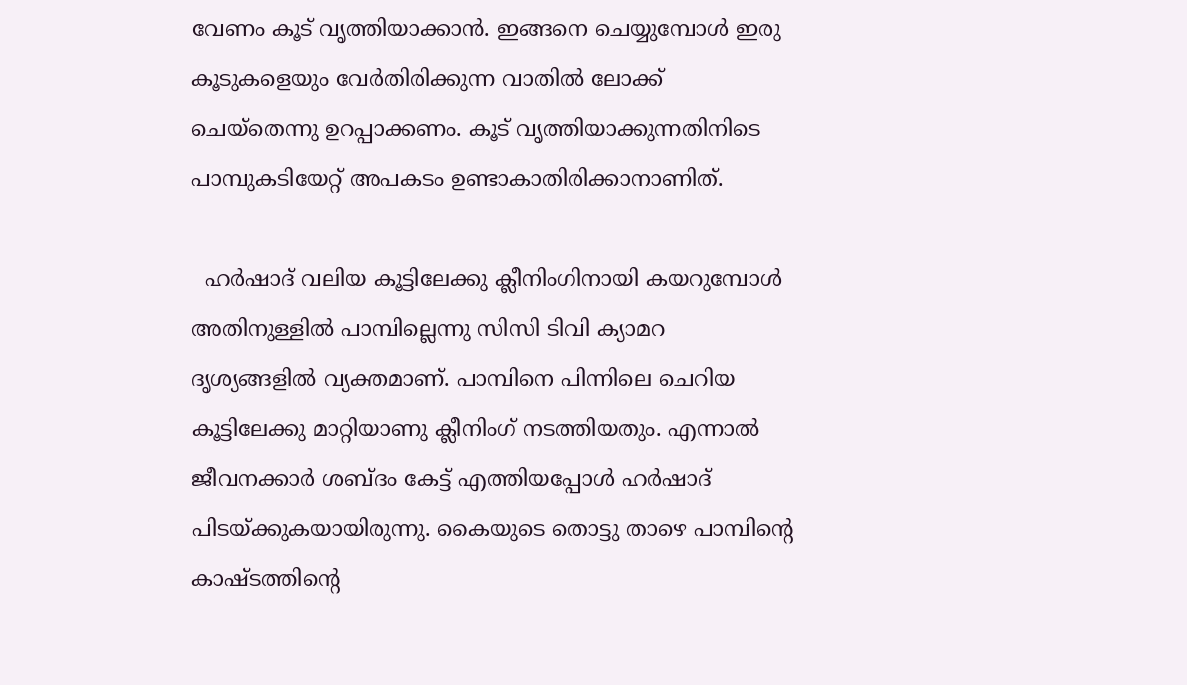വേണം കൂട് വൃത്തിയാക്കാന്‍. ഇങ്ങനെ ചെയ്യുമ്പോള്‍ ഇരു കൂടുകളെയും വേര്‍തിരിക്കുന്ന വാതില്‍ ലോക്ക് ചെയ്‌തെന്നു ഉറപ്പാക്കണം. കൂട് വൃത്തിയാക്കുന്നതിനിടെ പാമ്പുകടിയേറ്റ് അപകടം ഉണ്ടാകാതിരിക്കാനാണിത്.

  ഹര്‍ഷാദ് വലിയ കൂട്ടിലേക്കു ക്ലീനിംഗിനായി കയറുമ്പോള്‍ അതിനുള്ളില്‍ പാമ്പില്ലെന്നു സിസി ടിവി ക്യാമറ ദൃശ്യങ്ങളില്‍ വ്യക്തമാണ്. പാമ്പിനെ പിന്നിലെ ചെറിയ കൂട്ടിലേക്കു മാറ്റിയാണു ക്ലീനിംഗ് നടത്തിയതും. എന്നാല്‍ ജീവനക്കാര്‍ ശബ്ദം കേട്ട് എത്തിയപ്പോള്‍ ഹര്‍ഷാദ് പിടയ്‌ക്കുകയായിരുന്നു. കൈയുടെ തൊട്ടു താഴെ പാമ്പിന്റെ കാഷ്ടത്തിന്റെ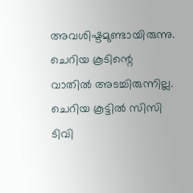അവശിഷ്ടമുണ്ടായിരുന്നു. ചെറിയ കൂടിന്റെ വാതില്‍ അടച്ചിരുന്നില്ല. ചെറിയ കൂട്ടില്‍ സിസി ടിവി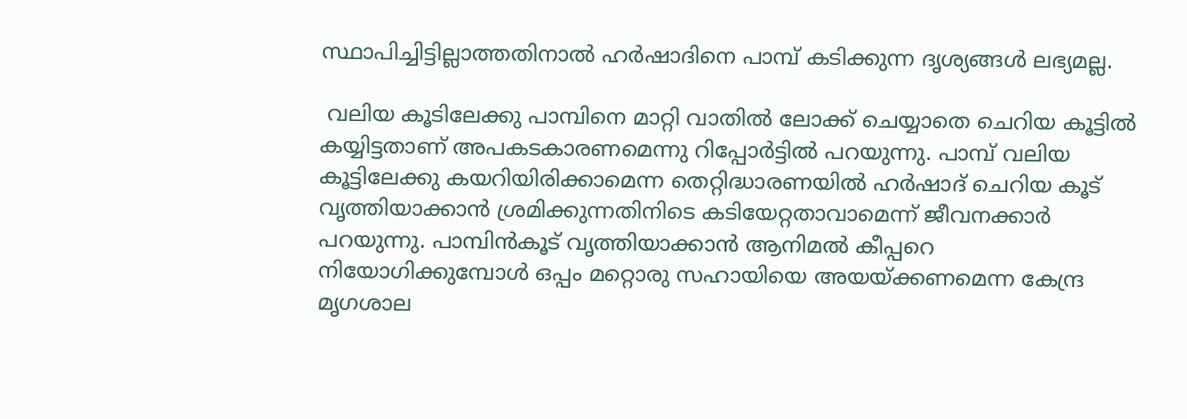സ്ഥാപിച്ചിട്ടില്ലാത്തതിനാല്‍ ഹര്‍ഷാദിനെ പാമ്പ് കടിക്കുന്ന ദൃശ്യങ്ങള്‍ ലഭ്യമല്ല.

 വലിയ കൂടിലേക്കു പാമ്പിനെ മാറ്റി വാതില്‍ ലോക്ക് ചെയ്യാതെ ചെറിയ കൂട്ടില്‍ കയ്യിട്ടതാണ് അപകടകാരണമെന്നു റിപ്പോര്‍ട്ടില്‍ പറയുന്നു. പാമ്പ് വലിയ കൂട്ടിലേക്കു കയറിയിരിക്കാമെന്ന തെറ്റിദ്ധാരണയില്‍ ഹര്‍ഷാദ് ചെറിയ കൂട് വൃത്തിയാക്കാന്‍ ശ്രമിക്കുന്നതിനിടെ കടിയേറ്റതാവാമെന്ന് ജീവനക്കാര്‍ പറയുന്നു. പാമ്പിന്‍കൂട് വൃത്തിയാക്കാന്‍ ആനിമല്‍ കീപ്പറെ നിയോഗിക്കുമ്പോള്‍ ഒപ്പം മറ്റൊരു സഹായിയെ അയയ്‌ക്കണമെന്ന കേന്ദ്ര മൃഗശാല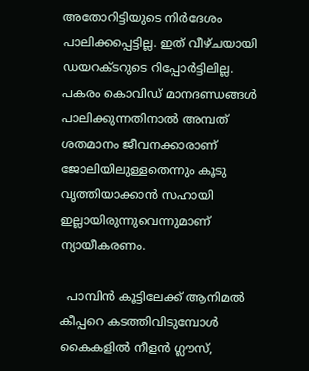അതോറിട്ടിയുടെ നിര്‍ദേശം പാലിക്കപ്പെട്ടില്ല. ഇത് വീഴ്ചയായി ഡയറക്ടറുടെ റിപ്പോര്‍ട്ടിലില്ല. പകരം കൊവിഡ് മാനദണ്ഡങ്ങള്‍ പാലിക്കുന്നതിനാല്‍ അമ്പത് ശതമാനം ജീവനക്കാരാണ് ജോലിയിലുള്ളതെന്നും കൂടു വൃത്തിയാക്കാന്‍ സഹായി ഇല്ലായിരുന്നുവെന്നുമാണ് ന്യായീകരണം.

  പാമ്പിന്‍ കൂട്ടിലേക്ക് ആനിമല്‍ കീപ്പറെ കടത്തിവിടുമ്പോള്‍ കൈകളില്‍ നീളന്‍ ഗ്ലൗസ്,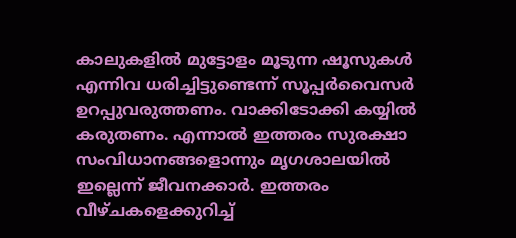കാലുകളില്‍ മുട്ടോളം മൂടുന്ന ഷൂസുകള്‍ എന്നിവ ധരിച്ചിട്ടുണ്ടെന്ന് സൂപ്പര്‍വൈസര്‍ ഉറപ്പുവരുത്തണം. വാക്കിടോക്കി കയ്യില്‍ കരുതണം. എന്നാല്‍ ഇത്തരം സുരക്ഷാ സംവിധാനങ്ങളൊന്നും മൃഗശാലയില്‍ ഇല്ലെന്ന് ജീവനക്കാര്‍. ഇത്തരം വീഴ്ചകളെക്കുറിച്ച്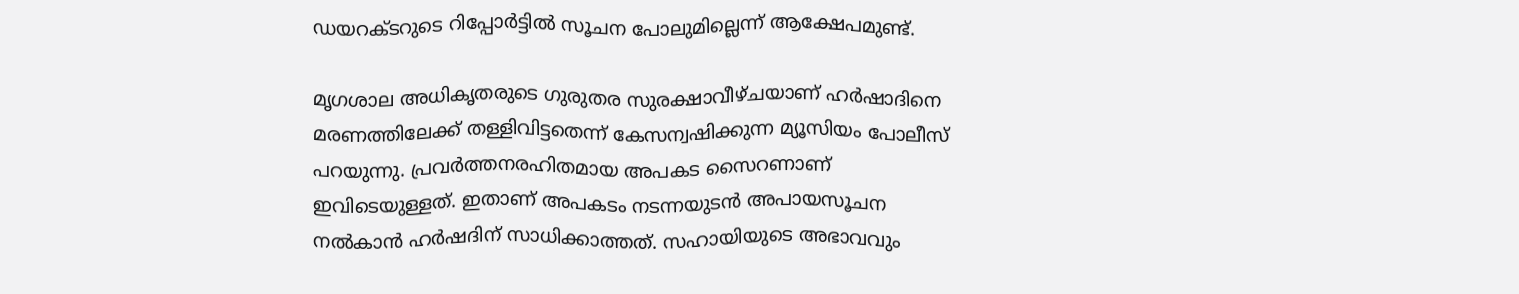ഡയറക്ടറുടെ റിപ്പോര്‍ട്ടില്‍ സൂചന പോലുമില്ലെന്ന് ആക്ഷേപമുണ്ട്.

മൃഗശാല അധികൃതരുടെ ഗുരുതര സുരക്ഷാവീഴ്ചയാണ് ഹര്‍ഷാദിനെ മരണത്തിലേക്ക് തള്ളിവിട്ടതെന്ന് കേസന്വഷിക്കുന്ന മ്യൂസിയം പോലീസ് പറയുന്നു. പ്രവര്‍ത്തനരഹിതമായ അപകട സൈറണാണ് ഇവിടെയുള്ളത്. ഇതാണ് അപകടം നടന്നയുടന്‍ അപായസൂചന നല്‍കാന്‍ ഹര്‍ഷദിന് സാധിക്കാത്തത്. സഹായിയുടെ അഭാവവും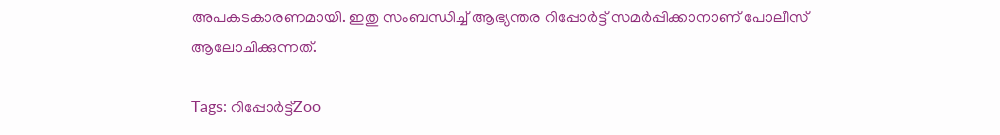അപകടകാരണമായി. ഇതു സംബന്ധിച്ച് ആഭ്യന്തര റിപ്പോര്‍ട്ട് സമര്‍പ്പിക്കാനാണ് പോലീസ് ആലോചിക്കുന്നത്.

Tags: റിപ്പോര്‍ട്ട്Zoo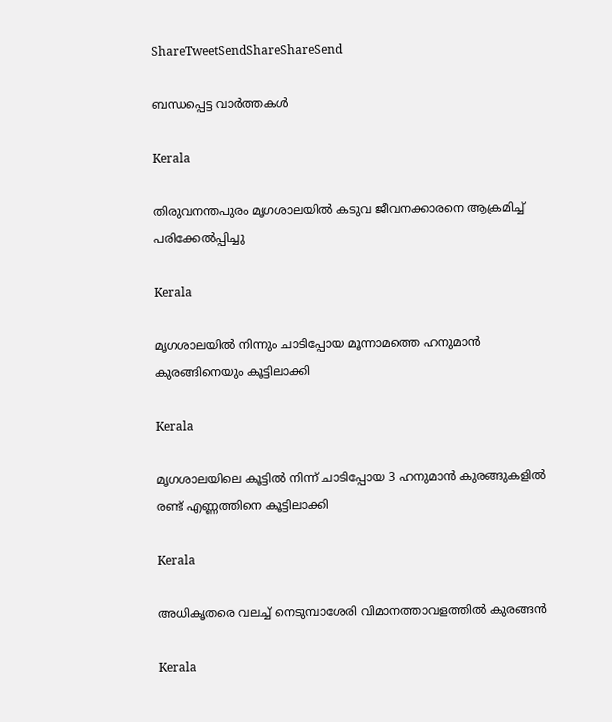ShareTweetSendShareShareSend

ബന്ധപ്പെട്ട വാര്‍ത്തകള്‍

Kerala

തിരുവനന്തപുരം മൃഗശാലയില്‍ കടുവ ജീവനക്കാരനെ ആക്രമിച്ച് പരിക്കേല്‍പ്പിച്ചു

Kerala

മൃഗശാലയില്‍ നിന്നും ചാടിപ്പോയ മൂന്നാമത്തെ ഹനുമാന്‍ കുരങ്ങിനെയും കൂട്ടിലാക്കി

Kerala

മൃഗശാലയിലെ കൂട്ടില്‍ നിന്ന് ചാടിപ്പോയ 3 ഹനുമാന്‍ കുരങ്ങുകളില്‍ രണ്ട് എണ്ണത്തിനെ കൂട്ടിലാക്കി

Kerala

അധികൃതരെ വലച്ച് നെടുമ്പാശേരി വിമാനത്താവളത്തില്‍ കുരങ്ങന്‍

Kerala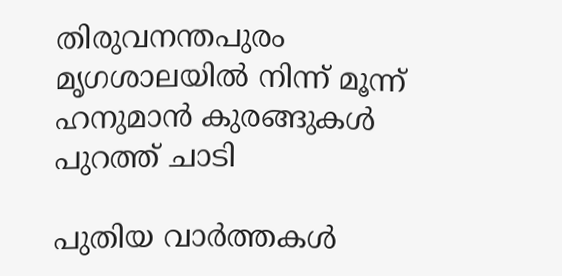തിരുവനന്തപുരം മൃഗശാലയില്‍ നിന്ന് മൂന്ന് ഹനുമാന്‍ കുരങ്ങുകള്‍ പുറത്ത് ചാടി

പുതിയ വാര്‍ത്തകള്‍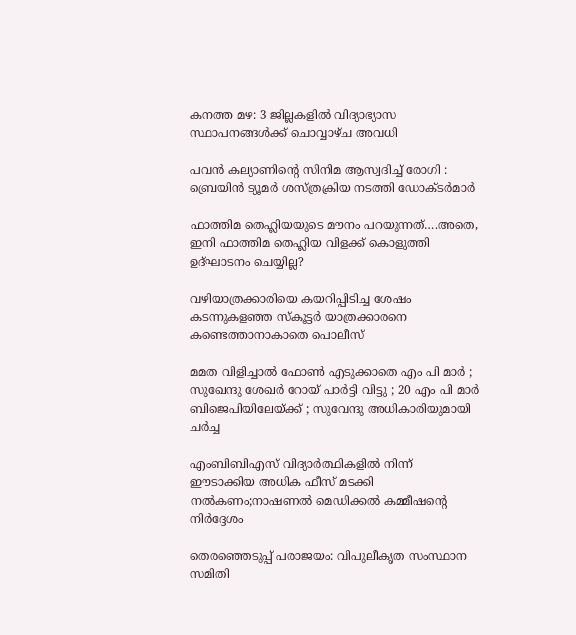കനത്ത മഴ: 3 ജില്ലകളില്‍ വിദ്യാഭ്യാസ സ്ഥാപനങ്ങള്‍ക്ക് ചൊവ്വാഴ്ച അവധി

പവൻ കല്യാണിന്റെ സിനിമ ആസ്വദിച്ച് രോഗി : ബ്രെയിൻ ട്യൂമർ ശസ്ത്രക്രിയ നടത്തി ഡോക്ടർമാർ

ഫാത്തിമ തെഹ്ലിയയുടെ മൗനം പറയുന്നത്….അതെ, ഇനി ഫാത്തിമ തെഹ്ലിയ വിളക്ക് കൊളുത്തി ഉദ്ഘാടനം ചെയ്യില്ല?

വഴിയാത്രക്കാരിയെ കയറിപ്പിടിച്ച ശേഷം കടന്നുകളഞ്ഞ സ്‌കൂട്ടര്‍ യാത്രക്കാരനെ കണ്ടെത്താനാകാതെ പൊലീസ്

മമത വിളിച്ചാൽ ഫോൺ എടുക്കാതെ എം പി മാർ ; സുഖേന്ദു ശേഖർ റോയ് പാർട്ടി വിട്ടു ; 20 എം പി മാർ ബിജെപിയിലേയ്‌ക്ക് ; സുവേന്ദു അധികാരിയുമായി ചർച്ച

എംബിബിഎസ് വിദ്യാര്‍ത്ഥികളില്‍ നിന്ന് ഈടാക്കിയ അധിക ഫീസ് മടക്കി നല്‍കണം;നാഷണല്‍ മെഡിക്കല്‍ കമ്മീഷന്റെ നിര്‍ദ്ദേശം

തെരഞ്ഞെടുപ്പ് പരാജയം: വിപുലീകൃത സംസ്ഥാന സമിതി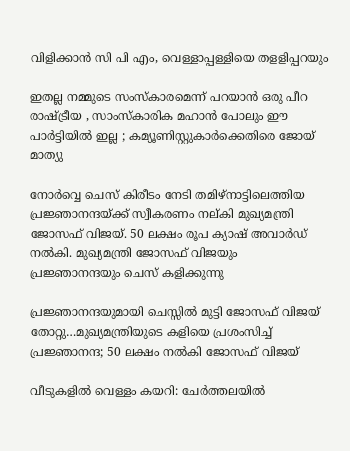വിളിക്കാന്‍ സി പി എം, വെള്ളാപ്പള്ളിയെ തളളിപ്പറയും

ഇതല്ല നമ്മുടെ സംസ്കാരമെന്ന് പറയാൻ ഒരു പീറ രാഷ്‌ട്രീയ , സാംസ്കാരിക മഹാൻ പോലും ഈ പാർട്ടിയിൽ ഇല്ല ; കമ്യൂണിസ്റ്റുകാർക്കെതിരെ ജോയ് മാത്യു

നോര്‍വ്വെ ചെസ് കിരീടം നേടി തമിഴ്നാട്ടിലെത്തിയ പ്രജ്ഞാനന്ദയ്ക്ക് സ്വീകരണം നല‍്കി മുഖ്യമന്ത്രി ജോസഫ് വിജയ്. 50 ലക്ഷം രൂപ ക്യാഷ് അവാര്‍ഡ് നല്‍കി. മുഖ്യമന്ത്രി ജോസഫ് വിജയും പ്രജ്ഞാനന്ദയും ചെസ് കളിക്കുന്നു

പ്രജ്ഞാനന്ദയുമായി ചെസ്സില്‍ മുട്ടി ജോസഫ് വിജയ് തോറ്റു…മുഖ്യമന്ത്രിയുടെ കളിയെ പ്രശംസിച്ച് പ്രജ്ഞാനന്ദ; 50 ലക്ഷം നല്‍കി ജോസഫ് വിജയ്

വീടുകളില്‍ വെള്ളം കയറി: ചേര്‍ത്തലയില്‍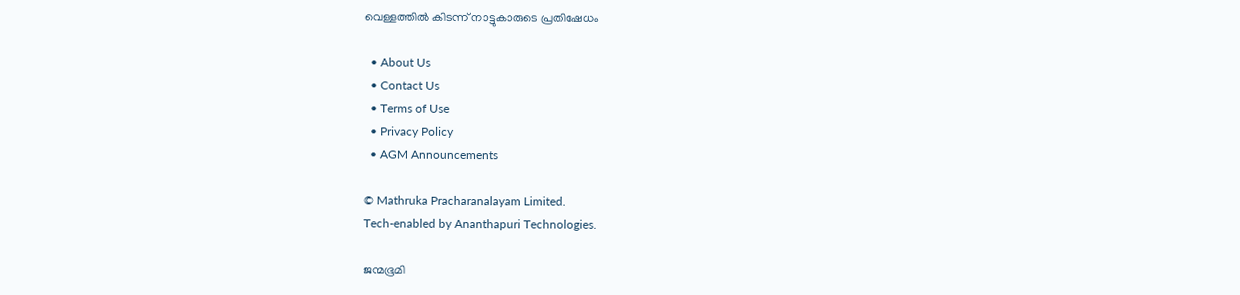വെള്ളത്തില്‍ കിടന്ന് നാട്ടുകാരുടെ പ്രതിഷേധം

  • About Us
  • Contact Us
  • Terms of Use
  • Privacy Policy
  • AGM Announcements

© Mathruka Pracharanalayam Limited.
Tech-enabled by Ananthapuri Technologies.

ജന്മഭൂമി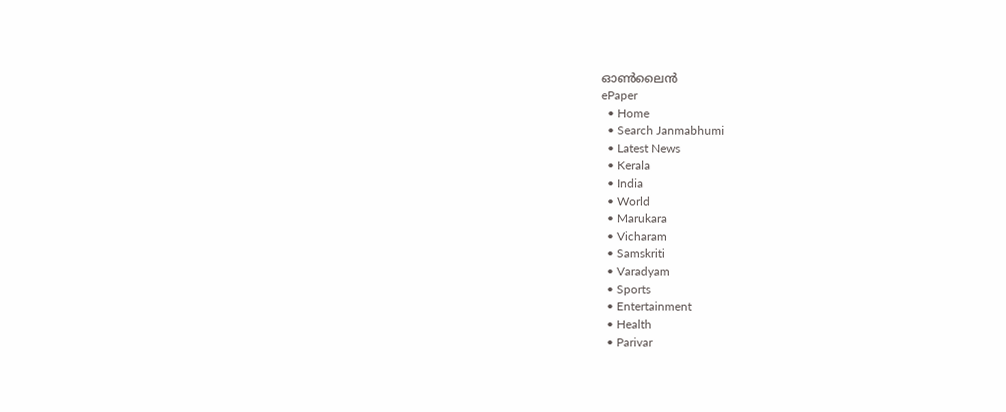ഓണ്‍ലൈന്‍
ePaper
  • Home
  • Search Janmabhumi
  • Latest News
  • Kerala
  • India
  • World
  • Marukara
  • Vicharam
  • Samskriti
  • Varadyam
  • Sports
  • Entertainment
  • Health
  • Parivar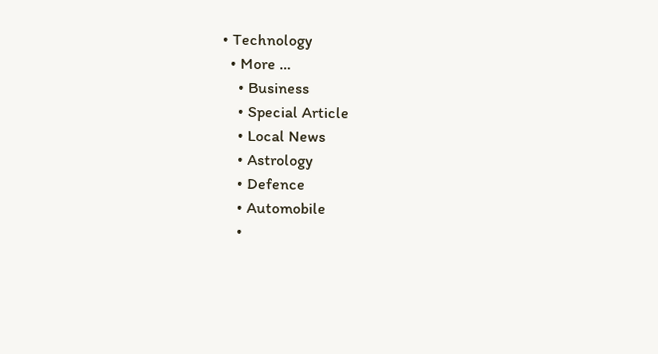• Technology
  • More …
    • Business
    • Special Article
    • Local News
    • Astrology
    • Defence
    • Automobile
    •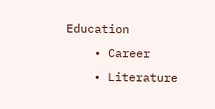Education
    • Career
    • Literature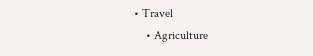• Travel
    • Agriculture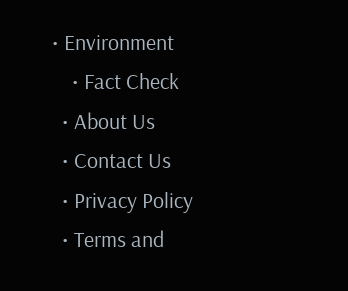• Environment
    • Fact Check
  • About Us
  • Contact Us
  • Privacy Policy
  • Terms and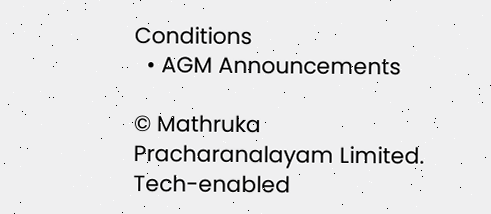Conditions
  • AGM Announcements

© Mathruka Pracharanalayam Limited.
Tech-enabled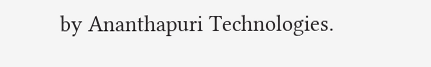by Ananthapuri Technologies.